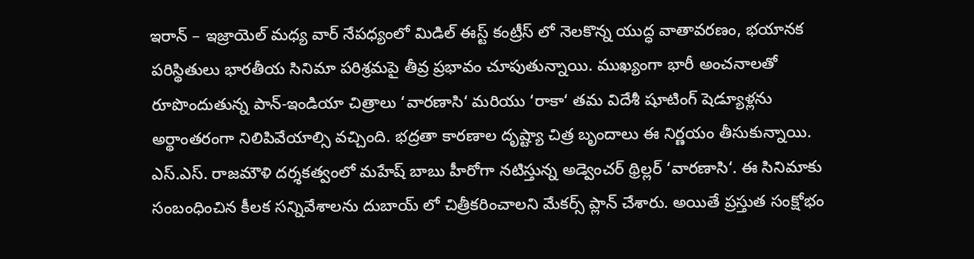ఇరాన్ – ఇజ్రాయెల్ మధ్య వార్ నేపధ్యంలో మిడిల్ ఈస్ట్ కంట్రీస్ లో నెలకొన్న యుద్ధ వాతావరణం, భయానక పరిస్థితులు భారతీయ సినిమా పరిశ్రమపై తీవ్ర ప్రభావం చూపుతున్నాయి. ముఖ్యంగా భారీ అంచనాలతో రూపొందుతున్న పాన్-ఇండియా చిత్రాలు ‘వారణాసి‘ మరియు ‘రాకా‘ తమ విదేశీ షూటింగ్ షెడ్యూళ్లను అర్థాంతరంగా నిలిపివేయాల్సి వచ్చింది. భద్రతా కారణాల దృష్ట్యా చిత్ర బృందాలు ఈ నిర్ణయం తీసుకున్నాయి.
ఎస్.ఎస్. రాజమౌళి దర్శకత్వంలో మహేష్ బాబు హీరోగా నటిస్తున్న అడ్వెంచర్ థ్రిల్లర్ ‘వారణాసి‘. ఈ సినిమాకు సంబంధించిన కీలక సన్నివేశాలను దుబాయ్ లో చిత్రీకరించాలని మేకర్స్ ప్లాన్ చేశారు. అయితే ప్రస్తుత సంక్షోభం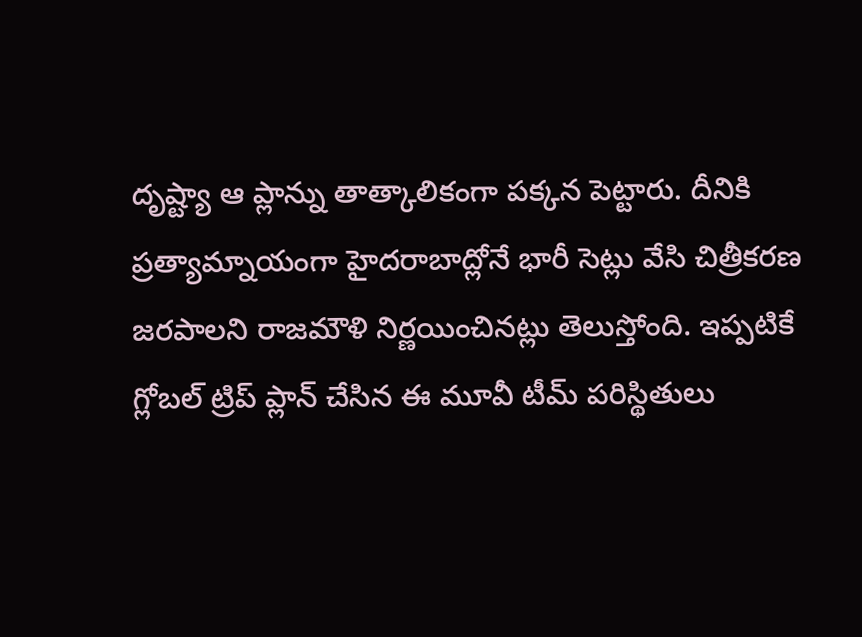దృష్ట్యా ఆ ప్లాన్ను తాత్కాలికంగా పక్కన పెట్టారు. దీనికి ప్రత్యామ్నాయంగా హైదరాబాద్లోనే భారీ సెట్లు వేసి చిత్రీకరణ జరపాలని రాజమౌళి నిర్ణయించినట్లు తెలుస్తోంది. ఇప్పటికే గ్లోబల్ ట్రిప్ ప్లాన్ చేసిన ఈ మూవీ టీమ్ పరిస్థితులు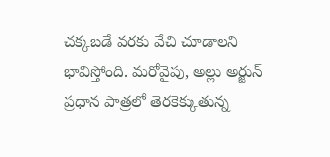చక్కబడే వరకు వేచి చూడాలని భావిస్తోంది. మరోవైపు, అల్లు అర్జున్ ప్రధాన పాత్రలో తెరకెక్కుతున్న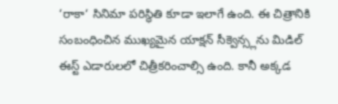‘రాకా‘ సినిమా పరిస్థితి కూడా ఇలాగే ఉంది. ఈ చిత్రానికి సంబంధించిన ముఖ్యమైన యాక్షన్ సీక్వెన్స్లను మిడిల్ ఈస్ట్ ఎడారులలో చిత్రీకరించాల్సి ఉంది. కానీ అక్కడ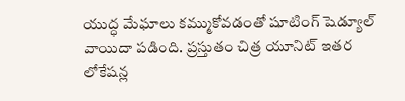యుద్ధ మేఘాలు కమ్ముకోవడంతో షూటింగ్ షెడ్యూల్ వాయిదా పడింది. ప్రస్తుతం చిత్ర యూనిట్ ఇతర లోకేషన్ల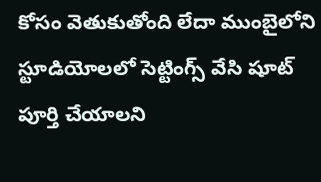కోసం వెతుకుతోంది లేదా ముంబైలోని స్టూడియోలలో సెట్టింగ్స్ వేసి షూట్ పూర్తి చేయాలని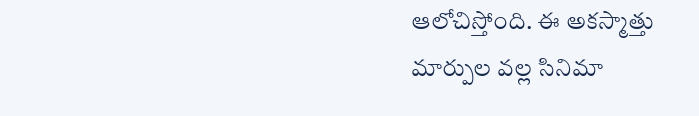ఆలోచిస్తోంది. ఈ అకస్మాత్తు మార్పుల వల్ల సినిమా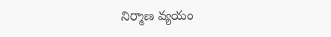నిర్మాణ వ్యయం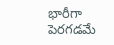భారీగా పెరగడమే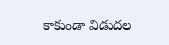కాకుండా విడుదల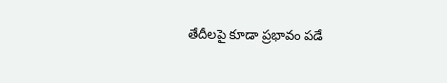తేదీలపై కూడా ప్రభావం పడే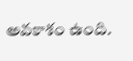అవకాశం ఉంది.